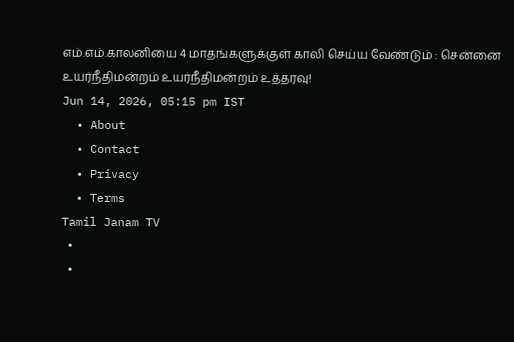எம்.எம்.காலனியை 4 மாதங்களுக்குள் காலி செய்ய வேண்டும் : சென்னை உயர்நீதிமன்றம் உயர்நீதிமன்றம் உத்தரவு!
Jun 14, 2026, 05:15 pm IST
  • About
  • Contact
  • Privacy
  • Terms
Tamil Janam TV
  •
  •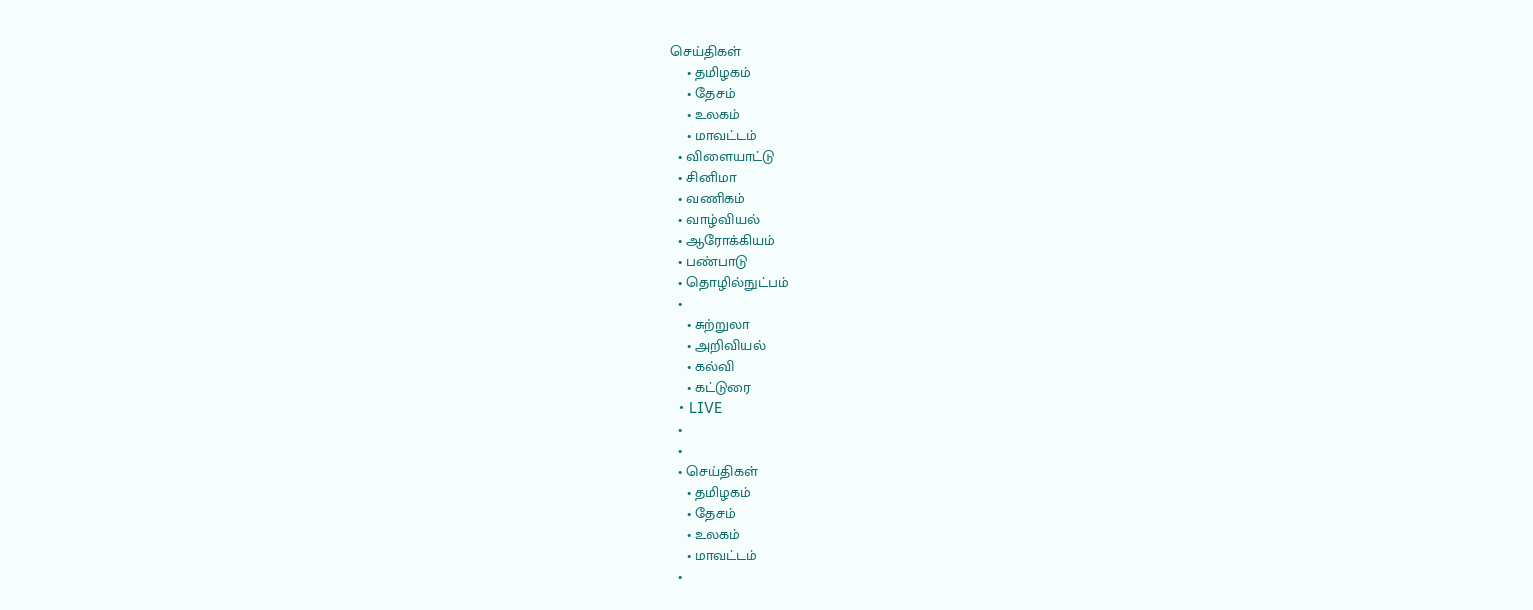செய்திகள்
    • தமிழகம்
    • தேசம்
    • உலகம்
    • மாவட்டம்
  • விளையாட்டு
  • சினிமா
  • வணிகம்
  • வாழ்வியல்
  • ஆரோக்கியம்
  • பண்பாடு
  • தொழில்நுட்பம்
  •
    • சுற்றுலா
    • அறிவியல்
    • கல்வி
    • கட்டுரை
  • LIVE
  •
  •
  • செய்திகள்
    • தமிழகம்
    • தேசம்
    • உலகம்
    • மாவட்டம்
  •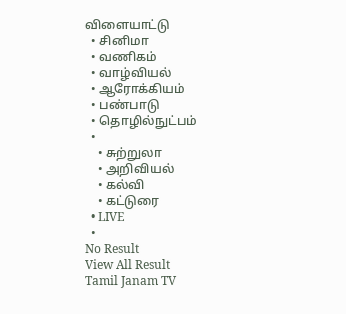விளையாட்டு
  • சினிமா
  • வணிகம்
  • வாழ்வியல்
  • ஆரோக்கியம்
  • பண்பாடு
  • தொழில்நுட்பம்
  •
    • சுற்றுலா
    • அறிவியல்
    • கல்வி
    • கட்டுரை
  • LIVE
  •
No Result
View All Result
Tamil Janam TV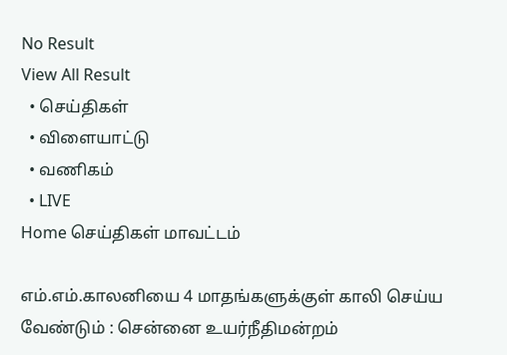No Result
View All Result
  • செய்திகள்
  • விளையாட்டு
  • வணிகம்
  • LIVE
Home செய்திகள் மாவட்டம்

எம்.எம்.காலனியை 4 மாதங்களுக்குள் காலி செய்ய வேண்டும் : சென்னை உயர்நீதிமன்றம்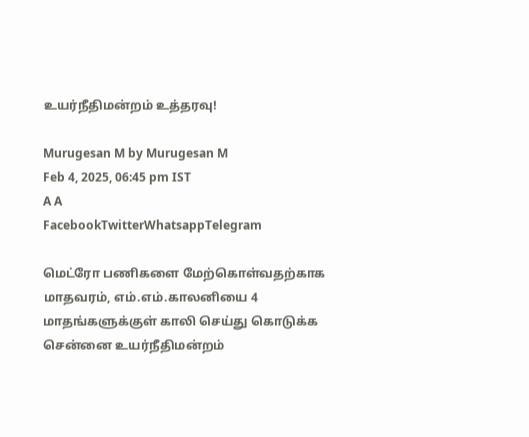உயர்நீதிமன்றம் உத்தரவு!

Murugesan M by Murugesan M
Feb 4, 2025, 06:45 pm IST
A A
FacebookTwitterWhatsappTelegram

மெட்ரோ பணிகளை மேற்கொள்வதற்காக மாதவரம், எம்.எம்.காலனியை 4 மாதங்களுக்குள் காலி செய்து கொடுக்க சென்னை உயர்நீதிமன்றம்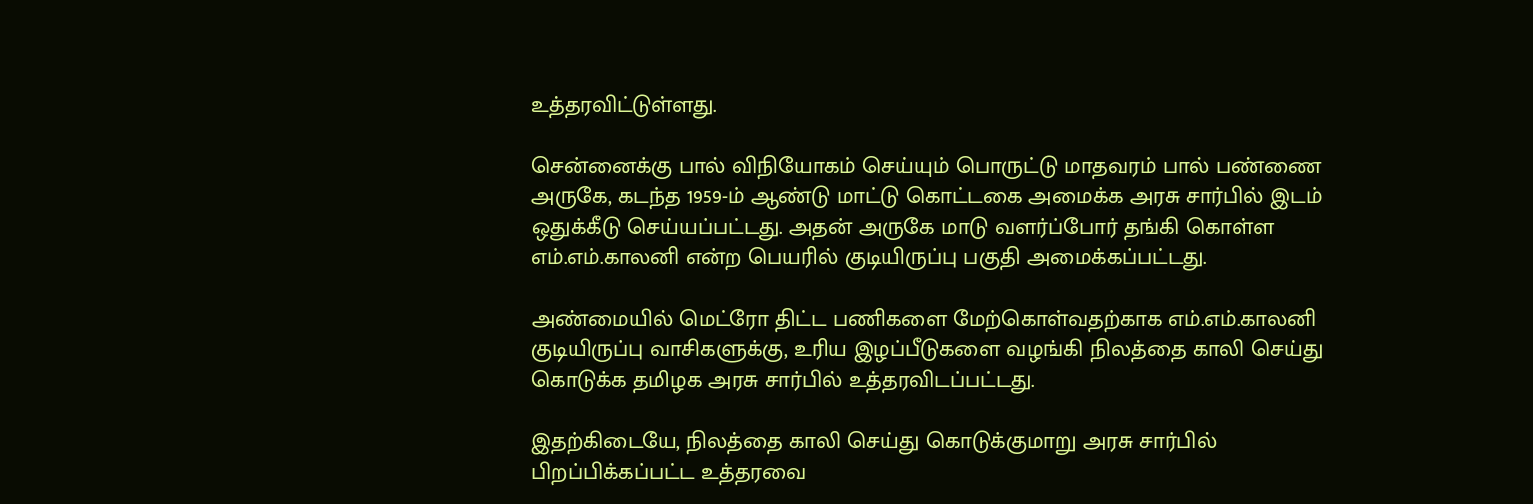உத்தரவிட்டுள்ளது.

சென்னைக்கு பால் விநியோகம் செய்யும் பொருட்டு மாதவரம் பால் பண்ணை அருகே, கடந்த 1959-ம் ஆண்டு மாட்டு கொட்டகை அமைக்க அரசு சார்பில் இடம் ஒதுக்கீடு செய்யப்பட்டது. அதன் அருகே மாடு வளர்ப்போர் தங்கி கொள்ள எம்.எம்.காலனி என்ற பெயரில் குடியிருப்பு பகுதி அமைக்கப்பட்டது.

அண்மையில் மெட்ரோ திட்ட பணிகளை மேற்கொள்வதற்காக எம்.எம்.காலனி குடியிருப்பு வாசிகளுக்கு, உரிய இழப்பீடுகளை வழங்கி நிலத்தை காலி செய்து கொடுக்க தமிழக அரசு சார்பில் உத்தரவிடப்பட்டது.

இதற்கிடையே, நிலத்தை காலி செய்து கொடுக்குமாறு அரசு சார்பில் பிறப்பிக்கப்பட்ட உத்தரவை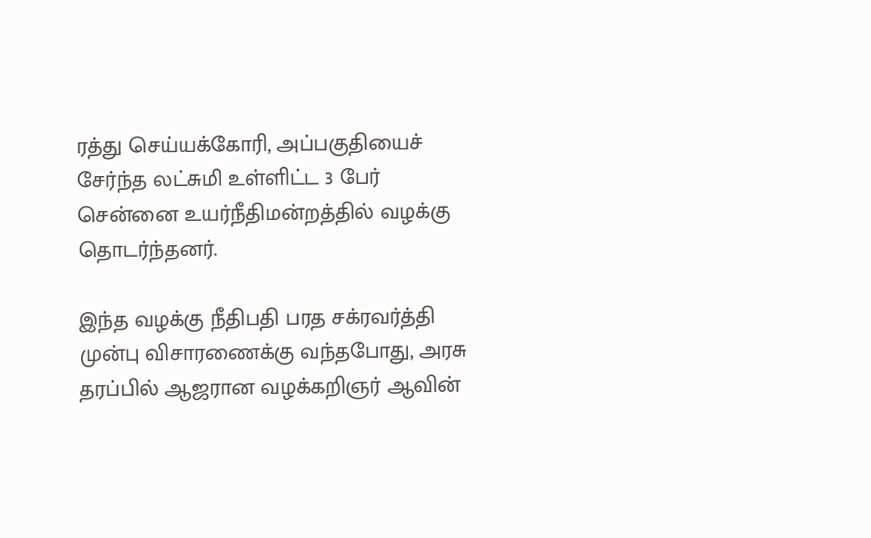ரத்து செய்யக்கோரி, அப்பகுதியைச் சேர்ந்த லட்சுமி உள்ளிட்ட 3 பேர் சென்னை உயர்நீதிமன்றத்தில் வழக்கு தொடர்ந்தனர்.

இந்த வழக்கு நீதிபதி பரத சக்ரவர்த்தி முன்பு விசாரணைக்கு வந்தபோது, அரசு தரப்பில் ஆஜரான வழக்கறிஞர் ஆவின்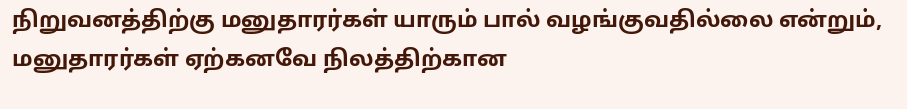நிறுவனத்திற்கு மனுதாரர்கள் யாரும் பால் வழங்குவதில்லை என்றும்,  மனுதாரர்கள் ஏற்கனவே நிலத்திற்கான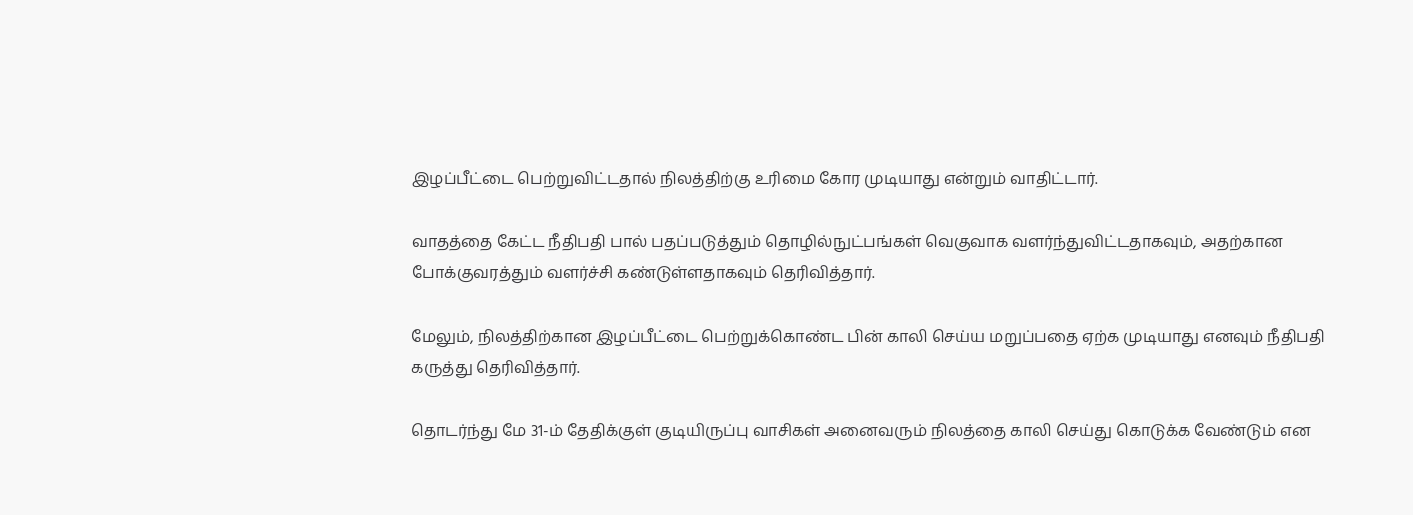இழப்பீட்டை பெற்றுவிட்டதால் நிலத்திற்கு உரிமை கோர முடியாது என்றும் வாதிட்டார்.

வாதத்தை கேட்ட நீதிபதி பால் பதப்படுத்தும் தொழில்நுட்பங்கள் வெகுவாக வளர்ந்துவிட்டதாகவும், அதற்கான போக்குவரத்தும் வளர்ச்சி கண்டுள்ளதாகவும் தெரிவித்தார்.

மேலும், நிலத்திற்கான இழப்பீட்டை பெற்றுக்கொண்ட பின் காலி செய்ய மறுப்பதை ஏற்க முடியாது எனவும் நீதிபதி கருத்து தெரிவித்தார்.

தொடர்ந்து மே 31-ம் தேதிக்குள் குடியிருப்பு வாசிகள் அனைவரும் நிலத்தை காலி செய்து கொடுக்க வேண்டும் என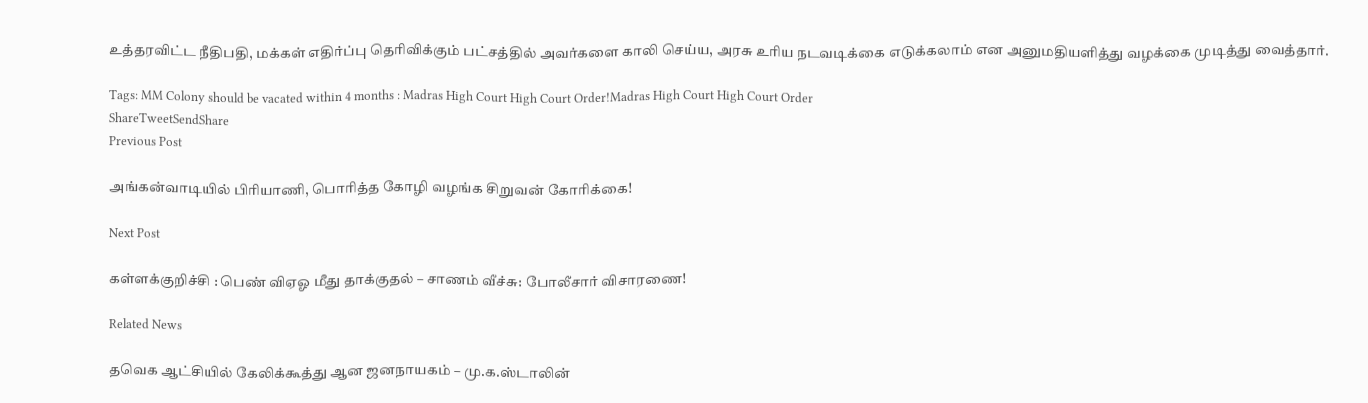உத்தரவிட்ட நீதிபதி, மக்கள் எதிர்ப்பு தெரிவிக்கும் பட்சத்தில் அவர்களை காலி செய்ய, அரசு உரிய நடவடிக்கை எடுக்கலாம் என அனுமதியளித்து வழக்கை முடித்து வைத்தார்.

Tags: MM Colony should be vacated within 4 months : Madras High Court High Court Order!Madras High Court High Court Order
ShareTweetSendShare
Previous Post

அங்கன்வாடியில் பிரியாணி, பொரித்த கோழி வழங்க சிறுவன் கோரிக்கை!

Next Post

கள்ளக்குறிச்சி : பெண் விஏஓ மீது தாக்குதல் – சாணம் வீச்சு: போலீசார் விசாரணை!

Related News

தவெக ஆட்சியில் கேலிக்கூத்து ஆன ஜனநாயகம் – மு.க.ஸ்டாலின்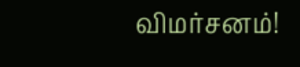விமர்சனம்!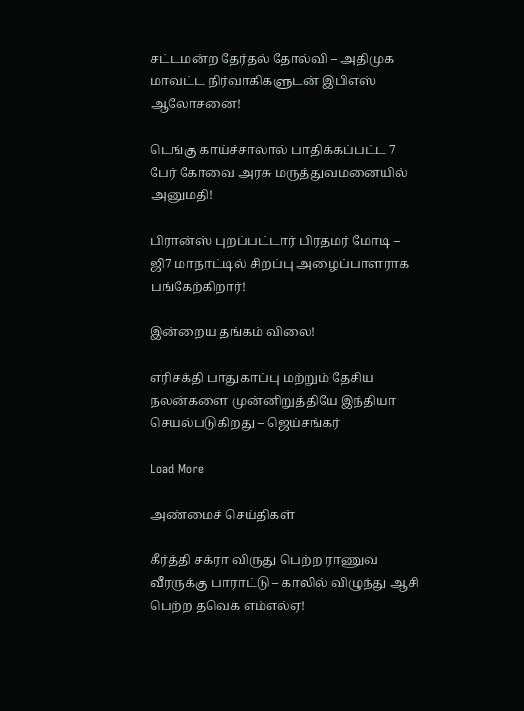சட்டமன்ற தேர்தல் தோல்வி – அதிமுக மாவட்ட நிர்வாகிகளுடன் இபிஎஸ் ஆலோசனை!

டெங்கு காய்ச்சாலால் பாதிக்கப்பட்ட 7 பேர் கோவை அரசு மருத்துவமனையில் அனுமதி!

பிரான்ஸ் புறப்பட்டார் பிரதமர் மோடி – ஜி7 மாநாட்டில் சிறப்பு அழைப்பாளராக பங்கேற்கிறார்!

இன்றைய தங்கம் விலை!

எரிசக்தி பாதுகாப்பு மற்றும் தேசிய நலன்களை முன்னிறுத்தியே இந்தியா செயல்படுகிறது – ஜெய்சங்கர்

Load More

அண்மைச் செய்திகள்

கீர்த்தி சக்ரா விருது பெற்ற ராணுவ வீரருக்கு பாராட்டு – காலில் விழுந்து ஆசி பெற்ற தவெக எம்எல்ஏ!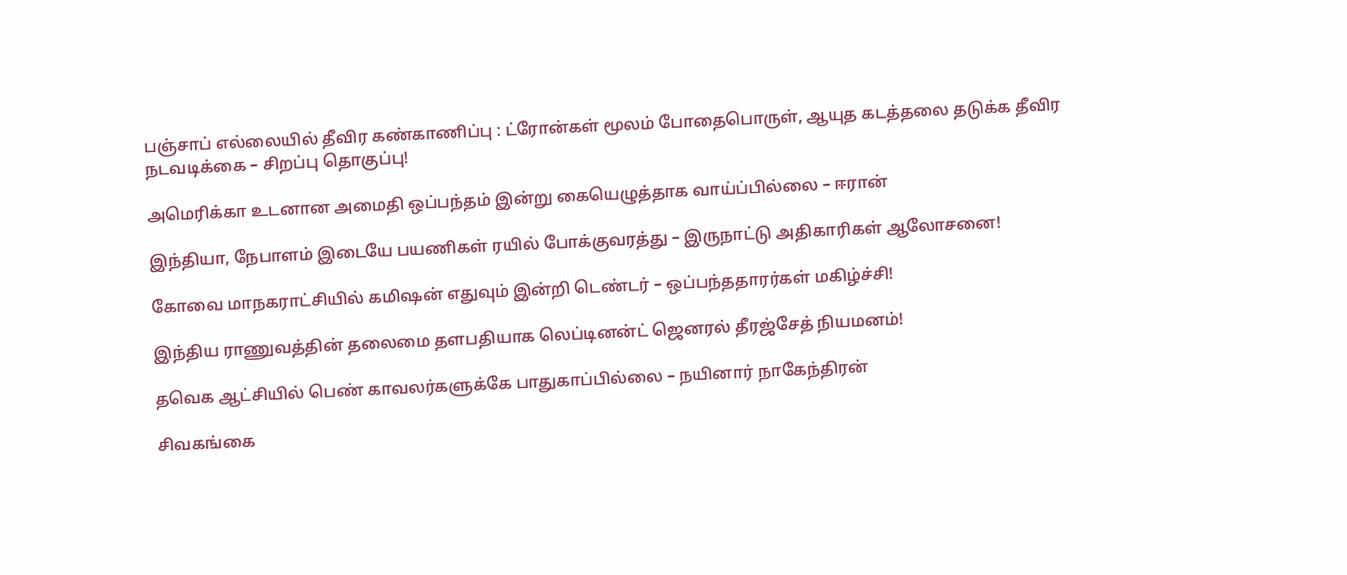பஞ்சாப் எல்லையில் தீவிர கண்காணிப்பு : ட்ரோன்கள் மூலம் போதைபொருள், ஆயுத கடத்தலை தடுக்க தீவிர நடவடிக்கை – சிறப்பு தொகுப்பு!

அமெரிக்கா உடனான அமைதி ஒப்பந்தம் இன்று கையெழுத்தாக வாய்ப்பில்லை – ஈரான்

இந்தியா, நேபாளம் இடையே பயணிகள் ரயில் போக்குவரத்து – இருநாட்டு அதிகாரிகள் ஆலோசனை!

கோவை மாநகராட்சியில் கமிஷன் எதுவும் இன்றி டெண்டர் – ஒப்பந்ததாரர்கள் மகிழ்ச்சி!

இந்திய ராணுவத்தின் தலைமை தளபதியாக லெப்டினன்ட் ஜெனரல் தீரஜ்சேத் நியமனம்!

தவெக ஆட்சியில் பெண் காவலர்களுக்கே பாதுகாப்பில்லை – நயினார் நாகேந்திரன்

சிவகங்கை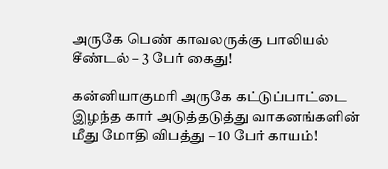அருகே பெண் காவலருக்கு பாலியல் சீண்டல் – 3 பேர் கைது!

கன்னியாகுமரி அருகே கட்டுப்பாட்டை இழந்த கார் அடுத்தடுத்து வாகனங்களின் மீது மோதி விபத்து – 10 பேர் காயம்!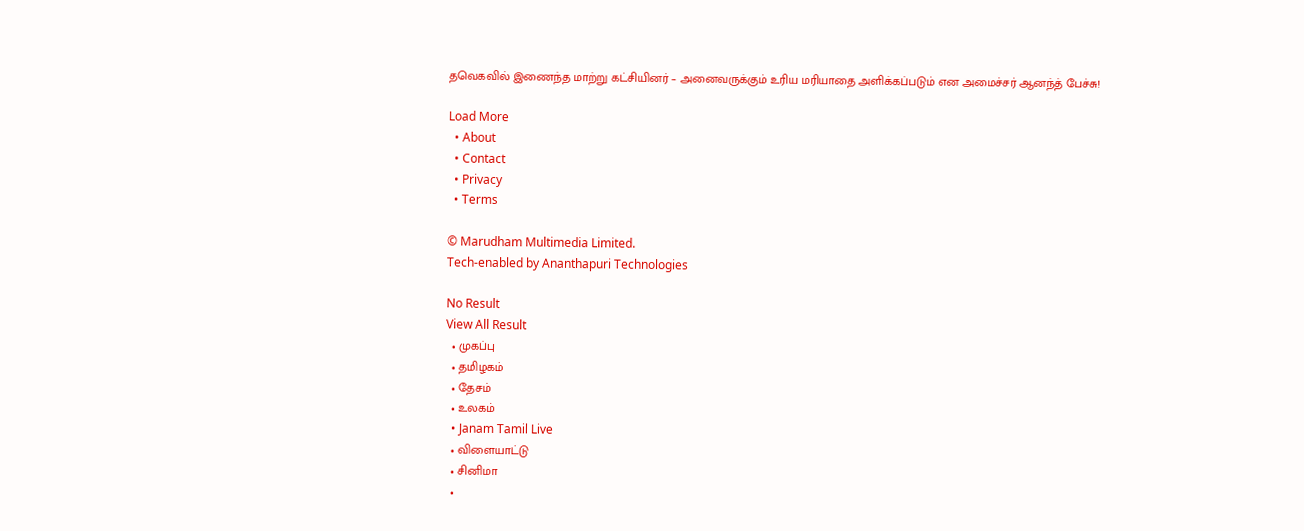தவெகவில் இணைந்த மாற்று கட்சியினர் – அனைவருக்கும் உரிய மரியாதை அளிக்கப்படும் என அமைச்சர் ஆனந்த் பேச்சு!

Load More
  • About
  • Contact
  • Privacy
  • Terms

© Marudham Multimedia Limited.
Tech-enabled by Ananthapuri Technologies

No Result
View All Result
  • முகப்பு
  • தமிழகம்
  • தேசம்
  • உலகம்
  • Janam Tamil Live
  • விளையாட்டு
  • சினிமா
  •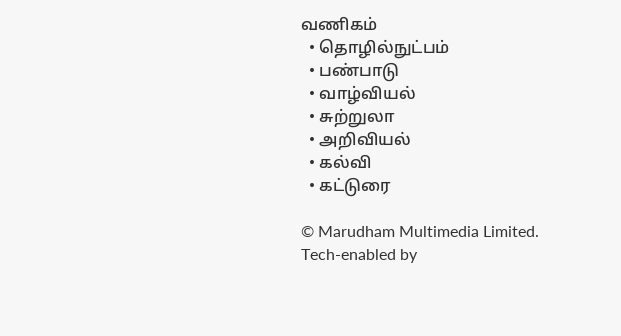வணிகம்
  • தொழில்நுட்பம்
  • பண்பாடு
  • வாழ்வியல்
  • சுற்றுலா
  • அறிவியல்
  • கல்வி
  • கட்டுரை

© Marudham Multimedia Limited.
Tech-enabled by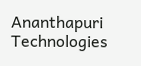Ananthapuri Technologies